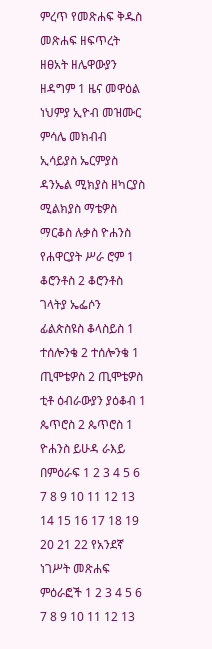ምረጥ የመጽሐፍ ቅዱስ መጽሐፍ ዘፍጥረት ዘፀአት ዘሌዋውያን ዘዳግም 1 ዜና መዋዕል ነህምያ ኢዮብ መዝሙር ምሳሌ መክብብ ኢሳይያስ ኤርምያስ ዳንኤል ሚክያስ ዘካርያስ ሚልክያስ ማቴዎስ ማርቆስ ሉቃስ ዮሐንስ የሐዋርያት ሥራ ሮም 1 ቆሮንቶስ 2 ቆሮንቶስ ገላትያ ኤፌሶን ፊልጵስዩስ ቆላስይስ 1 ተሰሎንቄ 2 ተሰሎንቄ 1 ጢሞቴዎስ 2 ጢሞቴዎስ ቲቶ ዕብራውያን ያዕቆብ 1 ጴጥሮስ 2 ጴጥሮስ 1 ዮሐንስ ይሁዳ ራእይ በምዕራፍ 1 2 3 4 5 6 7 8 9 10 11 12 13 14 15 16 17 18 19 20 21 22 የአንደኛ ነገሥት መጽሐፍ ምዕራፎች 1 2 3 4 5 6 7 8 9 10 11 12 13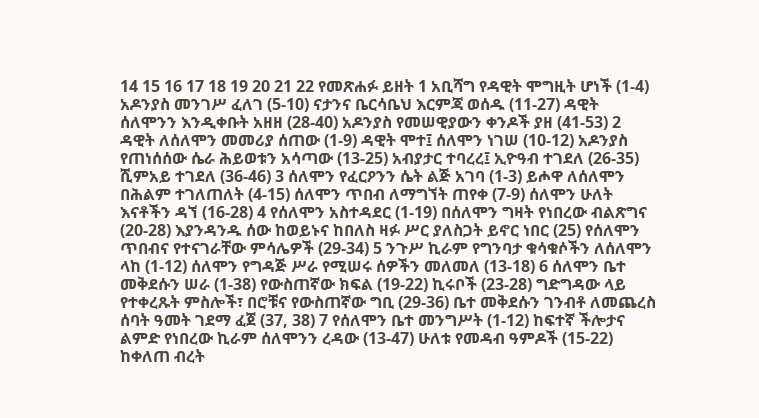14 15 16 17 18 19 20 21 22 የመጽሐፉ ይዘት 1 አቢሻግ የዳዊት ሞግዚት ሆነች (1-4) አዶንያስ መንገሥ ፈለገ (5-10) ናታንና ቤርሳቤህ እርምጃ ወሰዱ (11-27) ዳዊት ሰለሞንን እንዲቀቡት አዘዘ (28-40) አዶንያስ የመሠዊያውን ቀንዶች ያዘ (41-53) 2 ዳዊት ለሰለሞን መመሪያ ሰጠው (1-9) ዳዊት ሞተ፤ ሰለሞን ነገሠ (10-12) አዶንያስ የጠነሰሰው ሴራ ሕይወቱን አሳጣው (13-25) አብያታር ተባረረ፤ ኢዮዓብ ተገደለ (26-35) ሺምአይ ተገደለ (36-46) 3 ሰለሞን የፈርዖንን ሴት ልጅ አገባ (1-3) ይሖዋ ለሰለሞን በሕልም ተገለጠለት (4-15) ሰለሞን ጥበብ ለማግኘት ጠየቀ (7-9) ሰለሞን ሁለት እናቶችን ዳኘ (16-28) 4 የሰለሞን አስተዳደር (1-19) በሰለሞን ግዛት የነበረው ብልጽግና (20-28) እያንዳንዱ ሰው ከወይኑና ከበለስ ዛፉ ሥር ያለስጋት ይኖር ነበር (25) የሰለሞን ጥበብና የተናገራቸው ምሳሌዎች (29-34) 5 ንጉሥ ኪራም የግንባታ ቁሳቁሶችን ለሰለሞን ላከ (1-12) ሰለሞን የግዳጅ ሥራ የሚሠሩ ሰዎችን መለመለ (13-18) 6 ሰለሞን ቤተ መቅደሱን ሠራ (1-38) የውስጠኛው ክፍል (19-22) ኪሩቦች (23-28) ግድግዳው ላይ የተቀረጹት ምስሎች፣ በሮቹና የውስጠኛው ግቢ (29-36) ቤተ መቅደሱን ገንብቶ ለመጨረስ ሰባት ዓመት ገደማ ፈጀ (37, 38) 7 የሰለሞን ቤተ መንግሥት (1-12) ከፍተኛ ችሎታና ልምድ የነበረው ኪራም ሰለሞንን ረዳው (13-47) ሁለቱ የመዳብ ዓምዶች (15-22) ከቀለጠ ብረት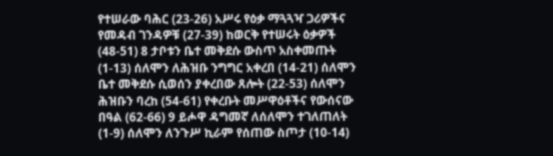የተሠራው ባሕር (23-26) አሥሩ የዕቃ ማጓጓዣ ጋሪዎችና የመዳብ ገንዳዎቹ (27-39) ከወርቅ የተሠሩት ዕቃዎች (48-51) 8 ታቦቱን ቤተ መቅደሱ ውስጥ አስቀመጡት (1-13) ሰለሞን ለሕዝቡ ንግግር አቀረበ (14-21) ሰለሞን ቤተ መቅደሱ ሲወሰን ያቀረበው ጸሎት (22-53) ሰለሞን ሕዝቡን ባረከ (54-61) የቀረቡት መሥዋዕቶችና የውሰናው በዓል (62-66) 9 ይሖዋ ዳግመኛ ለሰለሞን ተገለጠለት (1-9) ሰለሞን ለንጉሥ ኪራም የሰጠው ስጦታ (10-14)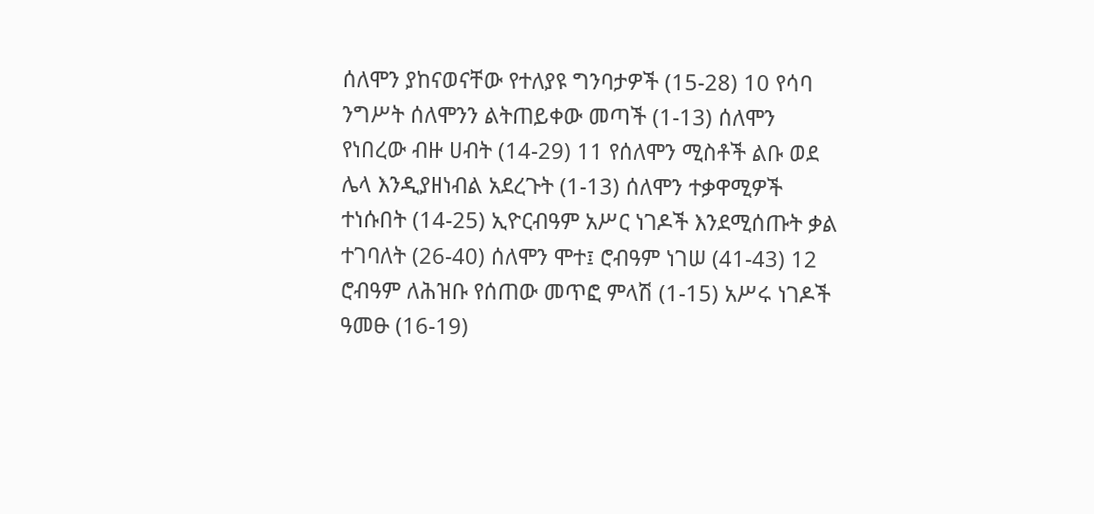ሰለሞን ያከናወናቸው የተለያዩ ግንባታዎች (15-28) 10 የሳባ ንግሥት ሰለሞንን ልትጠይቀው መጣች (1-13) ሰለሞን የነበረው ብዙ ሀብት (14-29) 11 የሰለሞን ሚስቶች ልቡ ወደ ሌላ እንዲያዘነብል አደረጉት (1-13) ሰለሞን ተቃዋሚዎች ተነሱበት (14-25) ኢዮርብዓም አሥር ነገዶች እንደሚሰጡት ቃል ተገባለት (26-40) ሰለሞን ሞተ፤ ሮብዓም ነገሠ (41-43) 12 ሮብዓም ለሕዝቡ የሰጠው መጥፎ ምላሽ (1-15) አሥሩ ነገዶች ዓመፁ (16-19)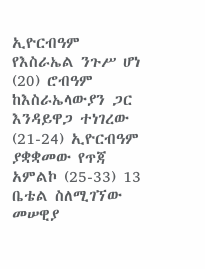ኢዮርብዓም የእስራኤል ንጉሥ ሆነ (20) ሮብዓም ከእስራኤላውያን ጋር እንዳይዋጋ ተነገረው (21-24) ኢዮርብዓም ያቋቋመው የጥጃ አምልኮ (25-33) 13 ቤቴል ስለሚገኘው መሠዊያ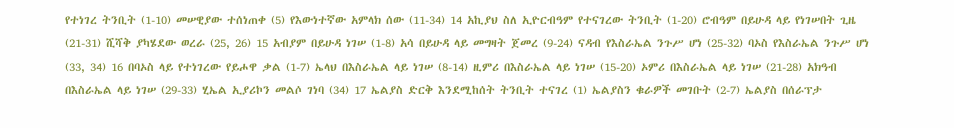የተነገረ ትንቢት (1-10) መሠዊያው ተሰነጠቀ (5) የእውነተኛው አምላክ ሰው (11-34) 14 አኪያህ ስለ ኢዮርብዓም የተናገረው ትንቢት (1-20) ሮብዓም በይሁዳ ላይ የነገሠበት ጊዜ (21-31) ሺሻቅ ያካሄደው ወረራ (25, 26) 15 አብያም በይሁዳ ነገሠ (1-8) አሳ በይሁዳ ላይ መግዛት ጀመረ (9-24) ናዳብ የእስራኤል ንጉሥ ሆነ (25-32) ባኦስ የእስራኤል ንጉሥ ሆነ (33, 34) 16 በባኦስ ላይ የተነገረው የይሖዋ ቃል (1-7) ኤላህ በእስራኤል ላይ ነገሠ (8-14) ዚምሪ በእስራኤል ላይ ነገሠ (15-20) ኦምሪ በእስራኤል ላይ ነገሠ (21-28) አክዓብ በእስራኤል ላይ ነገሠ (29-33) ሂኤል ኢያሪኮን መልሶ ገነባ (34) 17 ኤልያስ ድርቅ እንደሚከሰት ትንቢት ተናገረ (1) ኤልያስን ቁራዎች መገቡት (2-7) ኤልያስ በሰራፕታ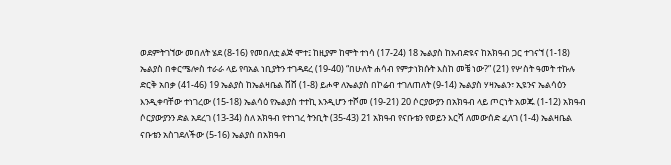ወደምትገኘው መበለት ሄደ (8-16) የመበለቷ ልጅ ሞተ፤ ከዚያም ከሞት ተነሳ (17-24) 18 ኤልያስ ከአብድዩና ከአክዓብ ጋር ተገናኘ (1-18) ኤልያስ በቀርሜሎስ ተራራ ላይ የባአል ነቢያትን ተገዳደረ (19-40) “በሁለት ሐሳብ የምታነክሱት እስከ መቼ ነው?” (21) የሦስት ዓመት ተኩሉ ድርቅ አበቃ (41-46) 19 ኤልያስ ከኤልዛቤል ሸሸ (1-8) ይሖዋ ለኤልያስ በኮሬብ ተገለጠለት (9-14) ኤልያስ ሃዛኤልን፣ ኢዩንና ኤልሳዕን እንዲቀባቸው ተነገረው (15-18) ኤልሳዕ የኤልያስ ተተኪ እንዲሆን ተሾመ (19-21) 20 ሶርያውያን በአክዓብ ላይ ጦርነት አወጁ (1-12) አክዓብ ሶርያውያንን ድል አደረገ (13-34) ስለ አክዓብ የተነገረ ትንቢት (35-43) 21 አክዓብ የናቡቴን የወይን እርሻ ለመውሰድ ፈለገ (1-4) ኤልዛቤል ናቡቴን አስገደለችው (5-16) ኤልያስ በአክዓብ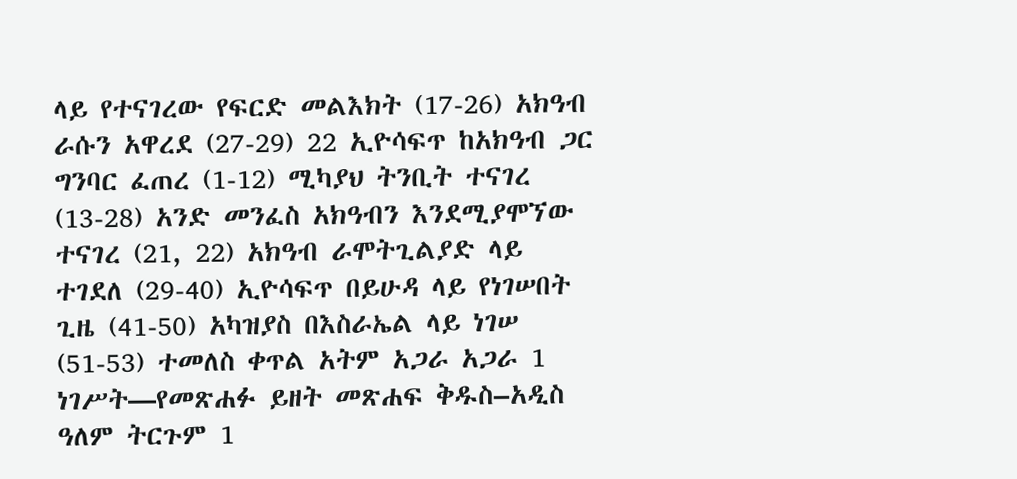ላይ የተናገረው የፍርድ መልእክት (17-26) አክዓብ ራሱን አዋረደ (27-29) 22 ኢዮሳፍጥ ከአክዓብ ጋር ግንባር ፈጠረ (1-12) ሚካያህ ትንቢት ተናገረ (13-28) አንድ መንፈስ አክዓብን እንደሚያሞኘው ተናገረ (21, 22) አክዓብ ራሞትጊልያድ ላይ ተገደለ (29-40) ኢዮሳፍጥ በይሁዳ ላይ የነገሠበት ጊዜ (41-50) አካዝያስ በእስራኤል ላይ ነገሠ (51-53) ተመለስ ቀጥል አትም አጋራ አጋራ 1 ነገሥት—የመጽሐፉ ይዘት መጽሐፍ ቅዱስ–አዲስ ዓለም ትርጉም 1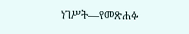ነገሥት—የመጽሐፉ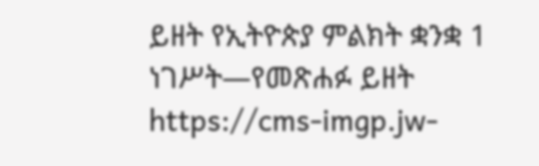ይዘት የኢትዮጵያ ምልክት ቋንቋ 1 ነገሥት—የመጽሐፉ ይዘት https://cms-imgp.jw-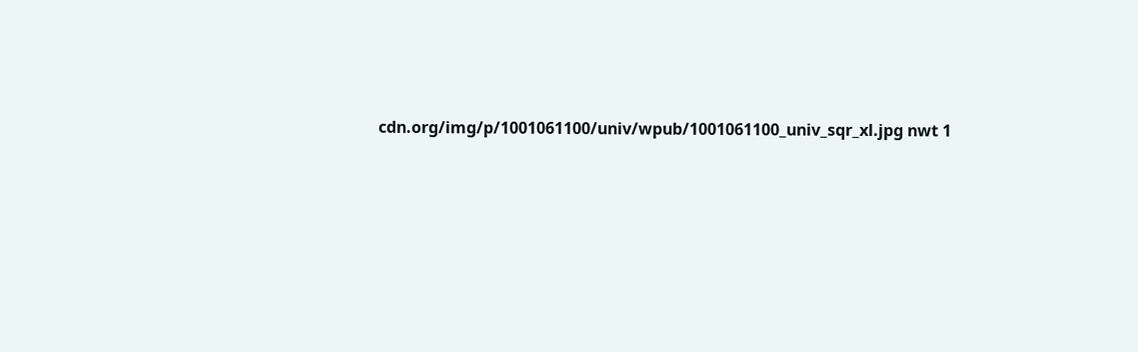cdn.org/img/p/1001061100/univ/wpub/1001061100_univ_sqr_xl.jpg nwt 1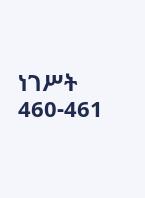ነገሥት 460-461